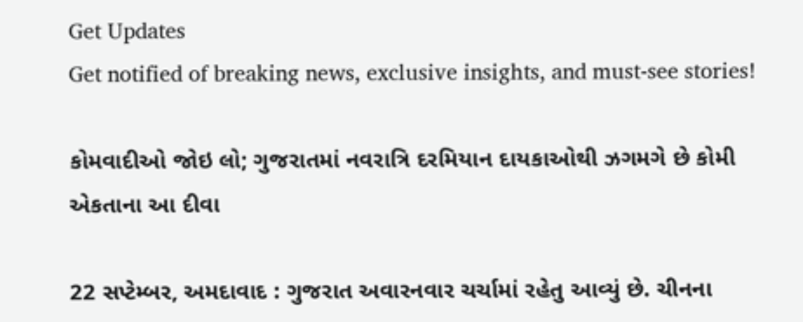Get Updates
Get notified of breaking news, exclusive insights, and must-see stories!

કોમવાદીઓ જોઇ લો; ગુજરાતમાં નવરાત્રિ દરમિયાન દાયકાઓથી ઝગમગે છે કોમી એકતાના આ દીવા

22 સપ્ટેમ્બર, અમદાવાદ : ગુજરાત અવારનવાર ચર્ચામાં રહેતુ આવ્યું છે. ચીનના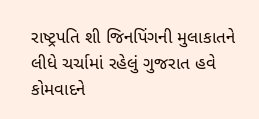રાષ્ટ્રપતિ શી જિનપિંગની મુલાકાતને લીધે ચર્ચામાં રહેલું ગુજરાત હવે કોમવાદને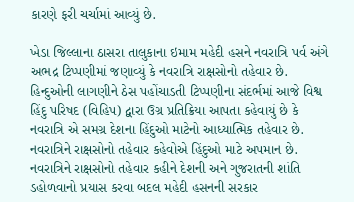કારણે ફરી ચર્ચામાં આવ્યું છે.

ખેડા જિલ્લાના ઠાસરા તાલુકાના ઇમામ મહેદી હસને નવરાત્રિ પર્વ અંગે અભદ્ર ટિપ્પણીમાં જણાવ્યું કે નવરાત્રિ રાક્ષસોનો તહેવાર છે. હિન્દુઓની લાગણીને ઠેસ પહોંચાડતી ટિપ્પણીના સંદર્ભમાં આજે વિશ્વ હિંદુ પરિષદ (વિહિપ) દ્વારા ઉગ્ર પ્રતિક્રિયા આપતા કહેવાયું છે કે નવરાત્રિ એ સમગ્ર દેશના હિંદુઓ માટેનો આધ્યાત્મિક તહેવાર છે. નવરાત્રિને રાક્ષસોનો તહેવાર કહેવોએ હિંદુઓ માટે અપમાન છે. નવરાત્રિને રાક્ષસોનો તહેવાર કહીને દેશની અને ગુજરાતની શાંતિ ડહોળવાનો પ્રયાસ કરવા બદલ મહેદી હસનની સરકાર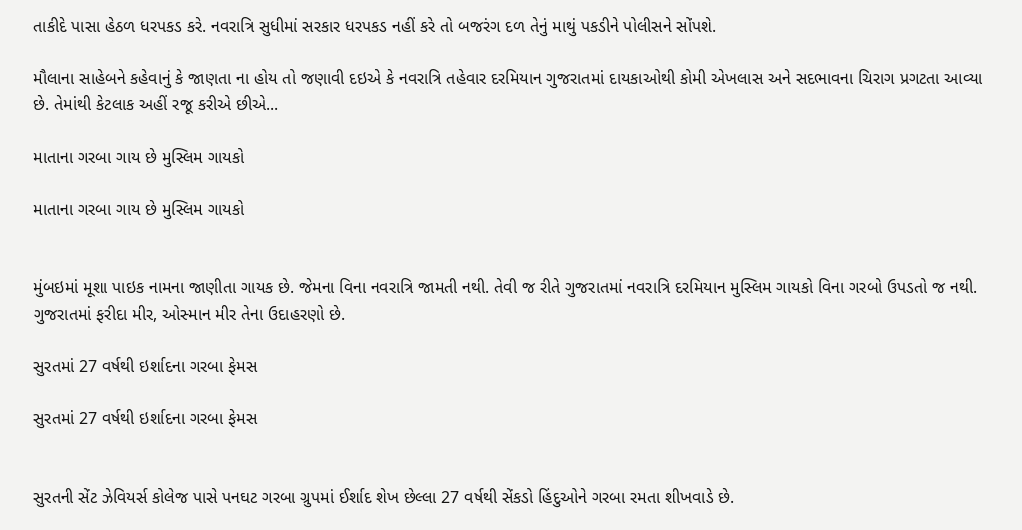તાકીદે પાસા હેઠળ ધરપકડ કરે. નવરાત્રિ સુધીમાં સરકાર ધરપકડ નહીં કરે તો બજરંગ દળ તેનું માથું પકડીને પોલીસને સોંપશે.

મૌલાના સાહેબને કહેવાનું કે જાણતા ના હોય તો જણાવી દઇએ કે નવરાત્રિ તહેવાર દરમિયાન ગુજરાતમાં દાયકાઓથી કોમી એખલાસ અને સદભાવના ચિરાગ પ્રગટતા આવ્યા છે. તેમાંથી કેટલાક અહીં રજૂ કરીએ છીએ...

માતાના ગરબા ગાય છે મુસ્લિમ ગાયકો

માતાના ગરબા ગાય છે મુસ્લિમ ગાયકો


મુંબઇમાં મૂશા પાઇક નામના જાણીતા ગાયક છે. જેમના વિના નવરાત્રિ જામતી નથી. તેવી જ રીતે ગુજરાતમાં નવરાત્રિ દરમિયાન મુસ્લિમ ગાયકો વિના ગરબો ઉપડતો જ નથી. ગુજરાતમાં ફરીદા મીર, ઓસ્માન મીર તેના ઉદાહરણો છે.

સુરતમાં 27 વર્ષથી ઇર્શાદના ગરબા ફેમસ

સુરતમાં 27 વર્ષથી ઇર્શાદના ગરબા ફેમસ


સુરતની સેંટ ઝેવિયર્સ કોલેજ પાસે પનઘટ ગરબા ગ્રુપમાં ઈર્શાદ શેખ છેલ્લા 27 વર્ષથી સેંકડો હિંદુઓને ગરબા રમતા શીખવાડે છે.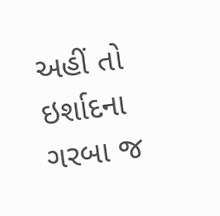અહીં તો ઇર્શાદના ગરબા જ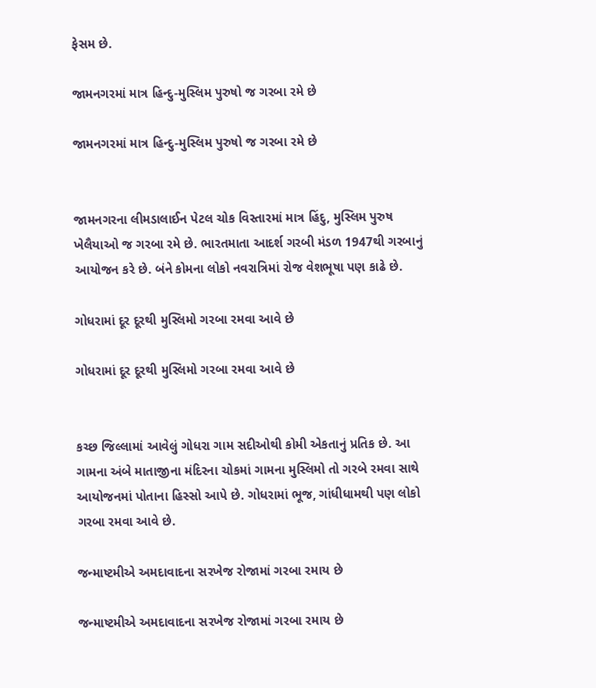ફેસમ છે.

જામનગરમાં માત્ર હિન્દુ-મુસ્લિમ પુરુષો જ ગરબા રમે છે

જામનગરમાં માત્ર હિન્દુ-મુસ્લિમ પુરુષો જ ગરબા રમે છે


જામનગરના લીમડાલાઈન પેટલ ચોક વિસ્તારમાં માત્ર હિંદુ, મુસ્લિમ પુરુષ ખેલૈયાઓ જ ગરબા રમે છે. ભારતમાતા આદર્શ ગરબી મંડળ 1947થી ગરબાનું આયોજન કરે છે. બંને કોમના લોકો નવરાત્રિમાં રોજ વેશભૂષા પણ કાઢે છે.

ગોધરામાં દૂર દૂરથી મુસ્લિમો ગરબા રમવા આવે છે

ગોધરામાં દૂર દૂરથી મુસ્લિમો ગરબા રમવા આવે છે


કચ્છ જિલ્લામાં આવેલું ગોધરા ગામ સદીઓથી કોમી એકતાનું પ્રતિક છે. આ ગામના અંબે માતાજીના મંદિરના ચોકમાં ગામના મુસ્લિમો તો ગરબે રમવા સાથે આયોજનમાં પોતાના હિસ્સો આપે છે. ગોધરામાં ભૂજ, ગાંધીધામથી પણ લોકો ગરબા રમવા આવે છે.

જન્માષ્ટમીએ અમદાવાદના સરખેજ રોજામાં ગરબા રમાય છે

જન્માષ્ટમીએ અમદાવાદના સરખેજ રોજામાં ગરબા રમાય છે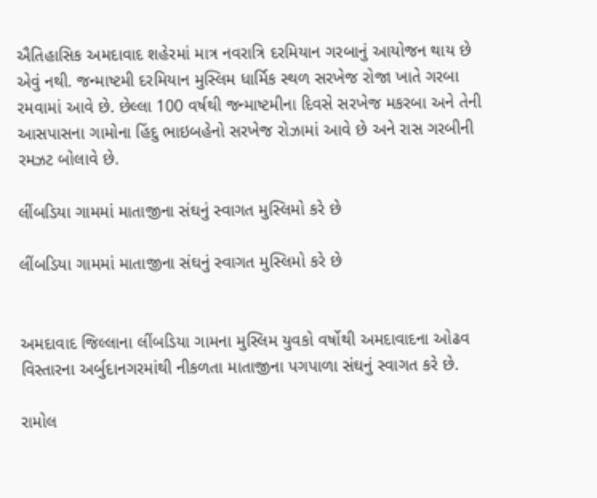ઐતિહાસિક અમદાવાદ શહેરમાં માત્ર નવરાત્રિ દરમિયાન ગરબાનું આયોજન થાય છે એવું નથી. જન્માષ્ટમી દરમિયાન મુસ્લિમ ધાર્મિક સ્થળ સરખેજ રોજા ખાતે ગરબા રમવામાં આવે છે. છેલ્લા 100 વર્ષથી જન્માષ્ટમીના દિવસે સરખેજ મકરબા અને તેની આસપાસના ગામોના હિંદુ ભાઇબહેનો સરખેજ રોઝામાં આવે છે અને રાસ ગરબીની રમઝટ બોલાવે છે.

લીંબડિયા ગામમાં માતાજીના સંઘનું સ્વાગત મુસ્લિમો કરે છે

લીંબડિયા ગામમાં માતાજીના સંઘનું સ્વાગત મુસ્લિમો કરે છે


અમદાવાદ જિલ્લાના લીંબડિયા ગામના મુસ્લિમ યુવકો વર્ષોથી અમદાવાદના ઓઢવ વિસ્તારના અર્બુદાનગરમાંથી નીકળતા માતાજીના પગપાળા સંઘનું સ્વાગત કરે છે.

રામોલ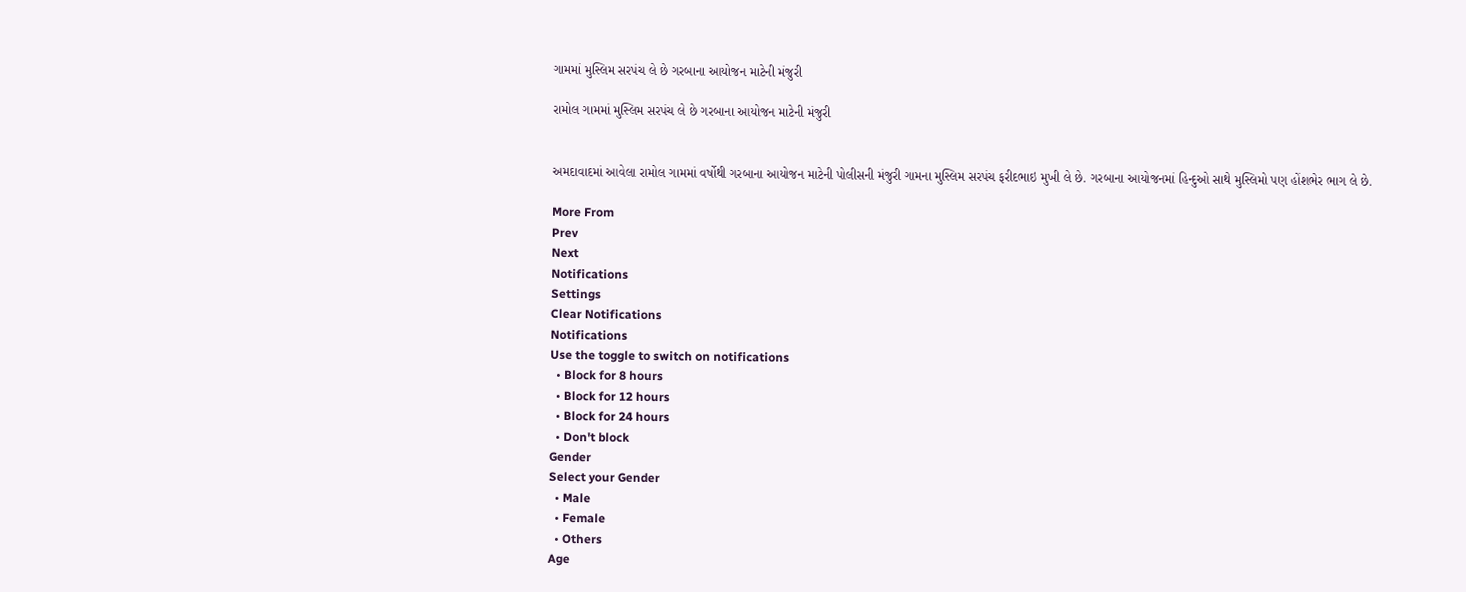ગામમાં મુસ્લિમ સરપંચ લે છે ગરબાના આયોજન માટેની મંજુરી

રામોલ ગામમાં મુસ્લિમ સરપંચ લે છે ગરબાના આયોજન માટેની મંજુરી


અમદાવાદમાં આવેલા રામોલ ગામમાં વર્ષોથી ગરબાના આયોજન માટેની પોલીસની મંજુરી ગામના મુસ્લિમ સરપંચ ફરીદભાઇ મુખી લે છે. ગરબાના આયોજનમાં હિન્દુઓ સાથે મુસ્લિમો પણ હોંશભેર ભાગ લે છે.

More From
Prev
Next
Notifications
Settings
Clear Notifications
Notifications
Use the toggle to switch on notifications
  • Block for 8 hours
  • Block for 12 hours
  • Block for 24 hours
  • Don't block
Gender
Select your Gender
  • Male
  • Female
  • Others
Age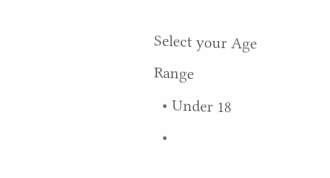Select your Age Range
  • Under 18
  •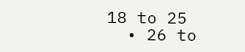18 to 25
  • 26 to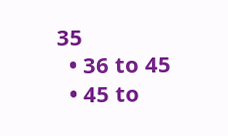35
  • 36 to 45
  • 45 to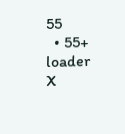55
  • 55+
loader
X